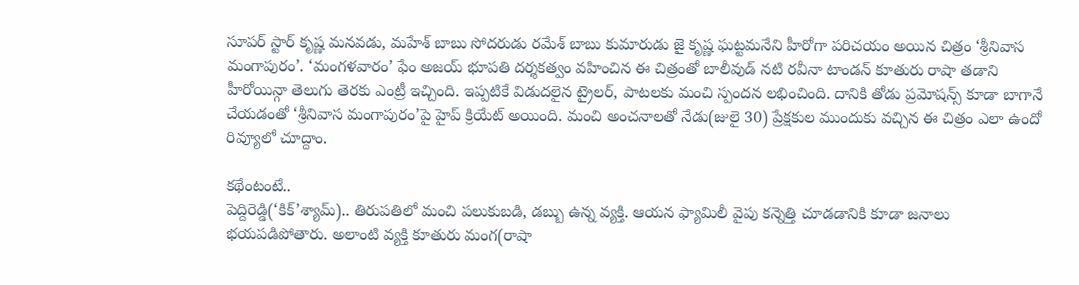సూపర్ స్టార్ కృష్ణ మనవడు, మహేశ్ బాబు సోదరుడు రమేశ్ బాబు కుమారుడు జై కృష్ణ ఘట్టమనేని హీరోగా పరిచయం అయిన చిత్రం ‘శ్రీనివాస మంగాపురం’. ‘మంగళవారం’ ఫేం అజయ్ భూపతి దర్శకత్వం వహించిన ఈ చిత్రంతో బాలీవుడ్ నటి రవీనా టాండన్ కూతురు రాషా తడాని హీరోయిన్గా తెలుగు తెరకు ఎంట్రీ ఇచ్చింది. ఇప్పటికే విడుదలైన ట్రైలర్, పాటలకు మంచి స్పందన లభించింది. దానికి తోడు ప్రమోషన్స్ కూడా బాగానే చేయడంతో ‘శ్రీనివాస మంగాపురం’పై హైప్ క్రియేట్ అయింది. మంచి అంచనాలతో నేడు(జులై 30) ప్రేక్షకుల ముందుకు వచ్చిన ఈ చిత్రం ఎలా ఉందో రివ్యూలో చూద్దాం.

కథేంటంటే..
పెద్దిరెడ్డి(‘కిక్’శ్యామ్).. తిరుపతిలో మంచి పలుకుబడి, డబ్బు ఉన్న వ్యక్తి. ఆయన ఫ్యామిలీ వైపు కన్నెత్తి చూడడానికి కూడా జనాలు భయపడిపోతారు. అలాంటి వ్యక్తి కూతురు మంగ(రాషా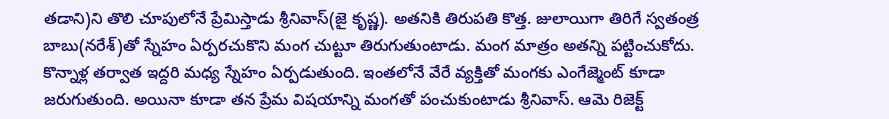తడాని)ని తొలి చూపులోనే ప్రేమిస్తాడు శ్రీనివాస్(జై కృష్ణ). అతనికి తిరుపతి కొత్త. జులాయిగా తిరిగే స్వతంత్ర బాబు(నరేశ్)తో స్నేహం ఏర్పరచుకొని మంగ చుట్టూ తిరుగుతుంటాడు. మంగ మాత్రం అతన్ని పట్టించుకోదు. కొన్నాళ్ల తర్వాత ఇద్దరి మధ్య స్నేహం ఏర్పడుతుంది. ఇంతలోనే వేరే వ్యక్తితో మంగకు ఎంగేజ్మెంట్ కూడా జరుగుతుంది. అయినా కూడా తన ప్రేమ విషయాన్ని మంగతో పంచుకుంటాడు శ్రీనివాస్. ఆమె రిజెక్ట్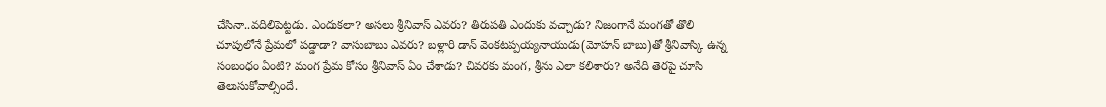చేసినా..వదిలిపెట్టడు. ఎందుకలా? అసలు శ్రీనివాస్ ఎవరు? తిరుపతి ఎందుకు వచ్చాడు? నిజంగానే మంగతో తొలి చూపులోనే ప్రేమలో పడ్డాడా? వాసుబాబు ఎవరు? బళ్లారి డాన్ వెంకటప్పయ్యనాయుడు(మోహన్ బాబు)తో శ్రీనివాస్కి ఉన్న సంబంధం ఏంటి? మంగ ప్రేమ కోసం శ్రీనివాస్ ఏం చేశాడు? చివరకు మంగ, శ్రీను ఎలా కలిశారు? అనేది తెరపై చూసి తెలుసుకోవాల్సిందే.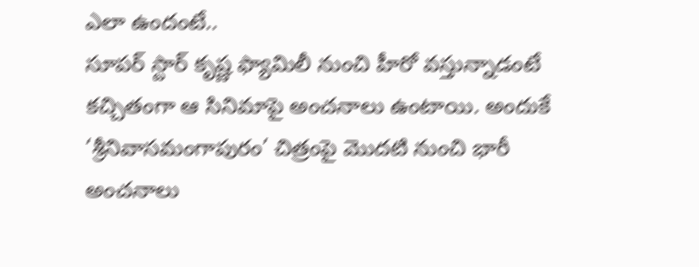ఎలా ఉందంటే..
సూపర్ స్టార్ కృష్ణ ఫ్యామిలీ నుంచి హీరో వస్తున్నాడంటే కచ్చితంగా ఆ సినిమాపై అంచనాలు ఉంటాయి. అందుకే ‘శ్రీనివాసమంగాపురం’ చిత్రంపై మొదటి నుంచి భారీ అంచనాలు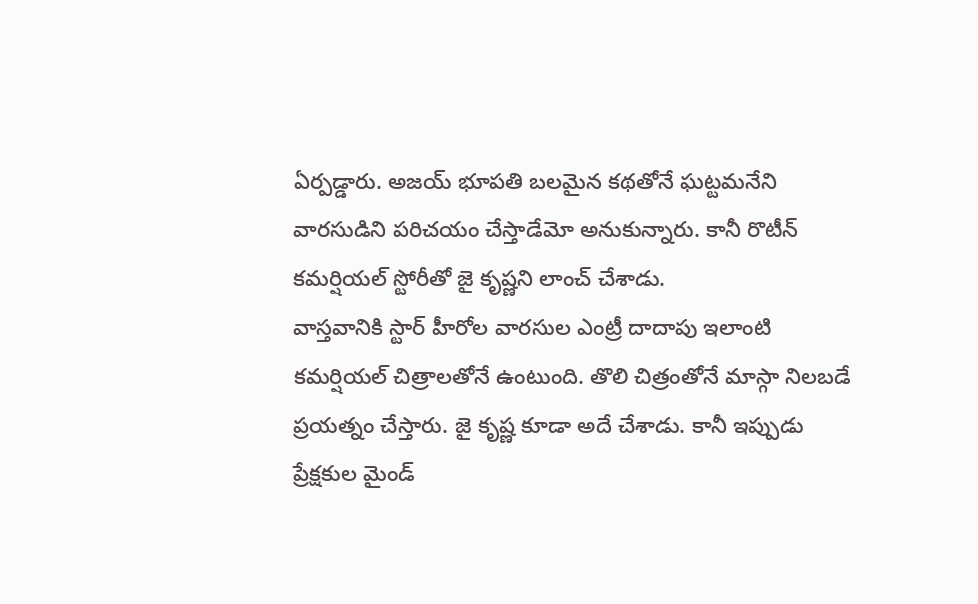ఏర్పడ్డారు. అజయ్ భూపతి బలమైన కథతోనే ఘట్టమనేని వారసుడిని పరిచయం చేస్తాడేమో అనుకున్నారు. కానీ రొటీన్ కమర్షియల్ స్టోరీతో జై కృష్ణని లాంచ్ చేశాడు.
వాస్తవానికి స్టార్ హీరోల వారసుల ఎంట్రీ దాదాపు ఇలాంటి కమర్షియల్ చిత్రాలతోనే ఉంటుంది. తొలి చిత్రంతోనే మాస్గా నిలబడే ప్రయత్నం చేస్తారు. జై కృష్ణ కూడా అదే చేశాడు. కానీ ఇప్పుడు ప్రేక్షకుల మైండ్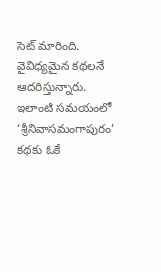సెట్ మారింది. వైవిధ్యమైన కథలనే ఆదరిస్తున్నారు. ఇలాంటి సమయంలో ‘శ్రీనివాసమంగాపురం’ కథకు ఓకే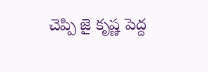చెప్పి జై కృష్ణ పెద్ద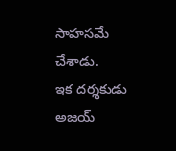సాహసమే చేశాడు.
ఇక దర్శకుడు అజయ్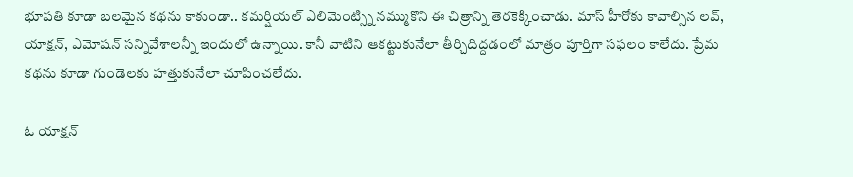భూపతి కూడా బలమైన కథను కాకుండా.. కమర్షియల్ ఎలిమెంట్స్ని నమ్ముకొని ఈ చిత్రాన్ని తెరకెక్కించాడు. మాస్ హీరోకు కావాల్సిన లవ్, యాక్షన్, ఎమోషన్ సన్నివేశాలన్నీ ఇందులో ఉన్నాయి. కానీ వాటిని ఆకట్టుకునేలా తీర్చిదిద్దడంలో మాత్రం పూర్తిగా సఫలం కాలేదు. ప్రేమ కథను కూడా గుండెలకు హత్తుకునేలా చూపించలేదు.

ఓ యాక్షన్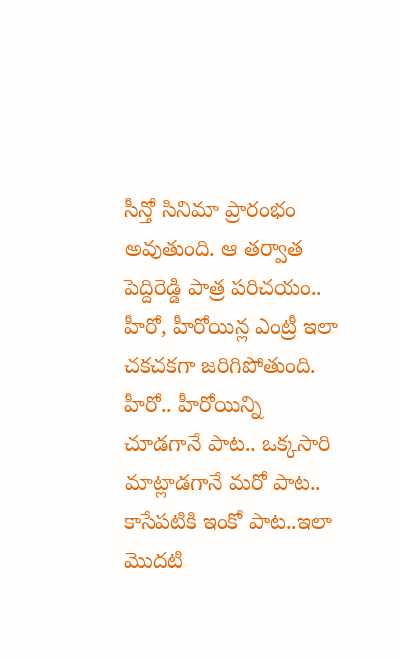సీన్తో సినిమా ప్రారంభం అవుతుంది. ఆ తర్వాత పెద్దిరెడ్డి పాత్ర పరిచయం.. హీరో, హీరోయిన్ల ఎంట్రీ ఇలా చకచకగా జరిగిపోతుంది. హీరో.. హీరోయిన్ని చూడగానే పాట.. ఒక్కసారి మాట్లాడగానే మరో పాట.. కాసేపటికి ఇంకో పాట..ఇలా మొదటి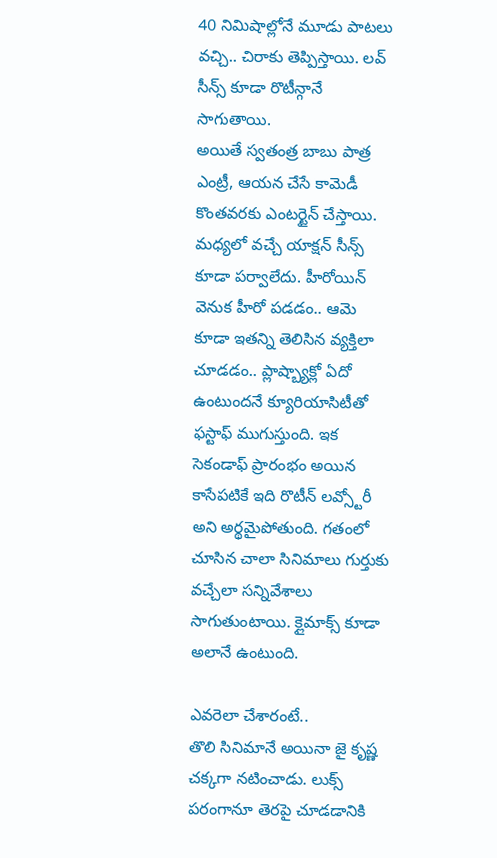40 నిమిషాల్లోనే మూడు పాటలు వచ్చి.. చిరాకు తెప్పిస్తాయి. లవ్ సీన్స్ కూడా రొటీన్గానే సాగుతాయి.
అయితే స్వతంత్ర బాబు పాత్ర ఎంట్రీ, ఆయన చేసే కామెడీ కొంతవరకు ఎంటర్టైన్ చేస్తాయి. మధ్యలో వచ్చే యాక్షన్ సీన్స్ కూడా పర్వాలేదు. హీరోయిన్ వెనుక హీరో పడడం.. ఆమె కూడా ఇతన్ని తెలిసిన వ్యక్తిలా చూడడం.. ప్లాష్బ్యాక్లో ఏదో ఉంటుందనే క్యూరియాసిటీతో ఫస్టాఫ్ ముగుస్తుంది. ఇక సెకండాఫ్ ప్రారంభం అయిన కాసేపటికే ఇది రొటీన్ లవ్స్టోరీ అని అర్థమైపోతుంది. గతంలో చూసిన చాలా సినిమాలు గుర్తుకు వచ్చేలా సన్నివేశాలు సాగుతుంటాయి. క్లైమాక్స్ కూడా అలానే ఉంటుంది.

ఎవరెలా చేశారంటే..
తొలి సినిమానే అయినా జై కృష్ణ చక్కగా నటించాడు. లుక్స్ పరంగానూ తెరపై చూడడానికి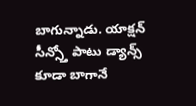బాగున్నాడు. యాక్షన్ సీన్స్తో పాటు డ్యాన్స్ కూడా బాగానే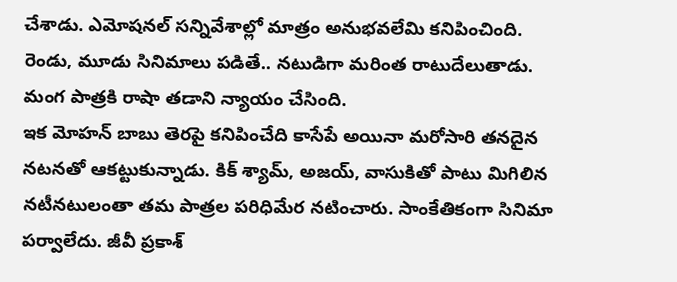చేశాడు. ఎమోషనల్ సన్నివేశాల్లో మాత్రం అనుభవలేమి కనిపించింది. రెండు, మూడు సినిమాలు పడితే.. నటుడిగా మరింత రాటుదేలుతాడు. మంగ పాత్రకి రాషా తడాని న్యాయం చేసింది.
ఇక మోహన్ బాబు తెరపై కనిపించేది కాసేపే అయినా మరోసారి తనదైన నటనతో ఆకట్టుకున్నాడు. కిక్ శ్యామ్, అజయ్, వాసుకితో పాటు మిగిలిన నటీనటులంతా తమ పాత్రల పరిధిమేర నటించారు. సాంకేతికంగా సినిమా పర్వాలేదు. జీవీ ప్రకాశ్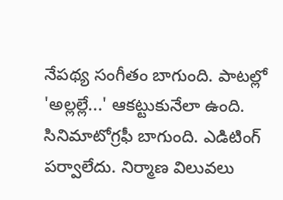నేపథ్య సంగీతం బాగుంది. పాటల్లో 'అల్లల్లే...' ఆకట్టుకునేలా ఉంది. సినిమాటోగ్రఫీ బాగుంది. ఎడిటింగ్ పర్వాలేదు. నిర్మాణ విలువలు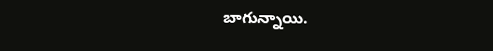బాగున్నాయి.